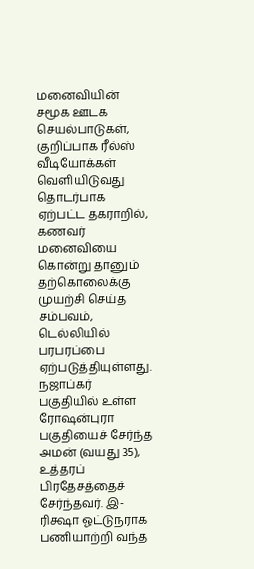மனைவியின் சமூக ஊடக செயல்பாடுகள், குறிப்பாக ரீல்ஸ் வீடியோக்கள் வெளியிடுவது தொடர்பாக ஏற்பட்ட தகராறில், கணவர் மனைவியை கொன்று தானும் தற்கொலைக்கு முயற்சி செய்த சம்பவம், டெல்லியில் பரபரப்பை ஏற்படுத்தியுள்ளது.
நஜாப்கர் பகுதியில் உள்ள ரோஷன்புரா பகுதியைச் சேர்ந்த அமன் (வயது 35), உத்தரப் பிரதேசத்தைச் சேர்ந்தவர். இ-ரிக்ஷா ஓட்டுநராக பணியாற்றி வந்த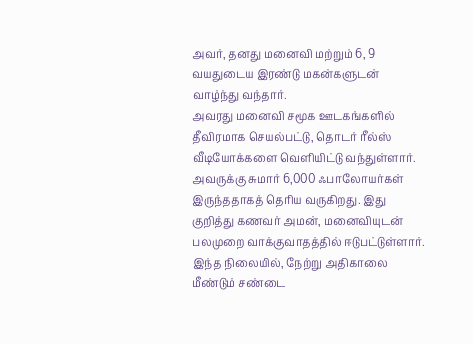அவர், தனது மனைவி மற்றும் 6, 9 வயதுடைய இரண்டு மகன்களுடன் வாழ்ந்து வந்தார்.
அவரது மனைவி சமூக ஊடகங்களில் தீவிரமாக செயல்பட்டு, தொடர் ரீல்ஸ் வீடியோக்களை வெளியிட்டு வந்துள்ளார். அவருக்கு சுமார் 6,000 ஃபாலோயர்கள் இருந்ததாகத் தெரிய வருகிறது. இது குறித்து கணவர் அமன், மனைவியுடன் பலமுறை வாக்குவாதத்தில் ஈடுபட்டுள்ளார்.
இந்த நிலையில், நேற்று அதிகாலை மீண்டும் சண்டை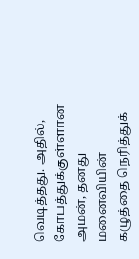வெடித்தது. அதில், கோபத்துக்குள்ளான அமன், தனது மனைவியின் கழுத்தை நெரித்துக்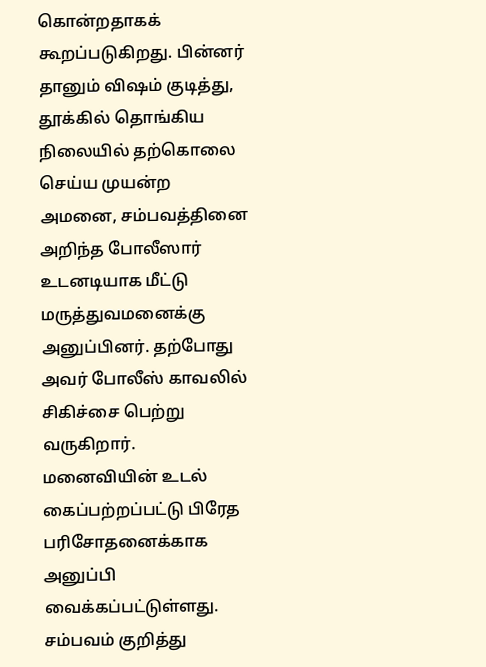கொன்றதாகக் கூறப்படுகிறது. பின்னர் தானும் விஷம் குடித்து, தூக்கில் தொங்கிய நிலையில் தற்கொலை செய்ய முயன்ற அமனை, சம்பவத்தினை அறிந்த போலீஸார் உடனடியாக மீட்டு மருத்துவமனைக்கு அனுப்பினர். தற்போது அவர் போலீஸ் காவலில் சிகிச்சை பெற்று வருகிறார்.
மனைவியின் உடல் கைப்பற்றப்பட்டு பிரேத பரிசோதனைக்காக அனுப்பி வைக்கப்பட்டுள்ளது. சம்பவம் குறித்து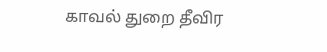காவல் துறை தீவிர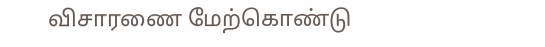விசாரணை மேற்கொண்டு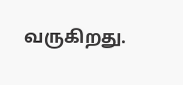வருகிறது.